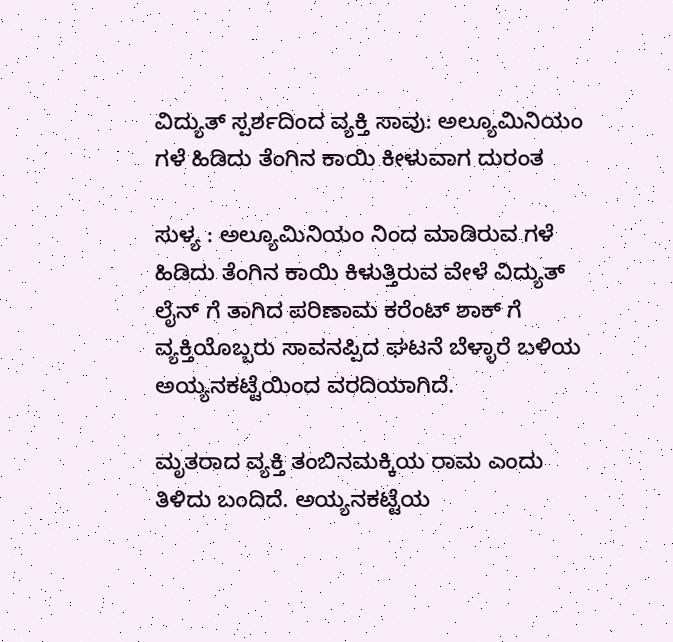ವಿದ್ಯುತ್ ಸ್ಪರ್ಶದಿಂದ ವ್ಯಕ್ತಿ ಸಾವು: ಅಲ್ಯೂಮಿನಿಯಂ ಗಳೆ ಹಿಡಿದು ತೆಂಗಿನ ಕಾಯಿ ಕೀಳುವಾಗ ದುರಂತ

ಸುಳ್ಯ : ಅಲ್ಯೂಮಿನಿಯಂ ನಿಂದ ಮಾಡಿರುವ ಗಳೆ ಹಿಡಿದು ತೆಂಗಿನ ಕಾಯಿ ಕಿಳುತ್ತಿರುವ ವೇಳೆ ವಿದ್ಯುತ್ ಲೈನ್ ಗೆ ತಾಗಿದ ಪರಿಣಾಮ ಕರೆಂಟ್ ಶಾಕ್ ಗೆ ವ್ಯಕ್ತಿಯೊಬ್ಬರು ಸಾವನಪ್ಪಿದ ಘಟನೆ ಬೆಳ್ಳಾರೆ ಬಳಿಯ ಅಯ್ಯನಕಟ್ಟೆಯಿಂದ ವರದಿಯಾಗಿದೆ.

ಮೃತರಾದ ವ್ಯಕ್ತಿ ತಂಬಿನಮಕ್ಕಿಯ ರಾಮ ಎಂದು ತಿಳಿದು ಬಂದಿದೆ. ಅಯ್ಯನಕಟ್ಟೆಯ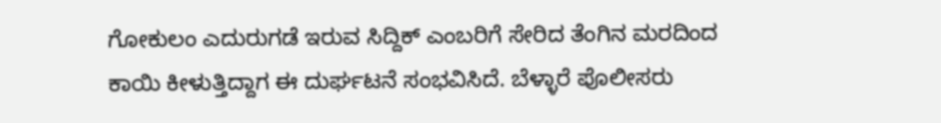ಗೋಕುಲಂ ಎದುರುಗಡೆ ಇರುವ ಸಿದ್ದಿಕ್ ಎಂಬರಿಗೆ ಸೇರಿದ ತೆಂಗಿನ ಮರದಿಂದ ಕಾಯಿ ಕೀಳುತ್ತಿದ್ದಾಗ ಈ ದುರ್ಘಟನೆ ಸಂಭವಿಸಿದೆ. ಬೆಳ್ಳಾರೆ ಪೊಲೀಸರು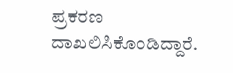ಪ್ರಕರಣ ದಾಖಲಿಸಿಕೊಂಡಿದ್ದಾರೆ.